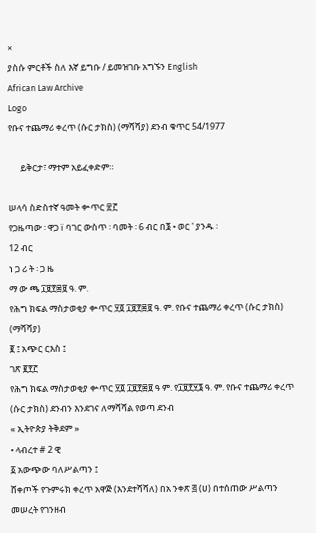×
ያስሱ ምርቶች ስለ እኛ ይግቡ / ይመዝገቡ አግኙን English
African Law Archive
Logo
የቡና ተጨማሪ ቀረጥ (ሱር ታክስ) (ማሻሻያ) ደንብ ቁጥር 54/1977

      ይቅርታ፣ ማተም አይፈቀድም።

ሠላሳ ስድስተኛ ዓመት ቍጥር ፳፫
የጋዜጣው ፡ ዋጋ ï ባገር ውስጥ ፡ ባመት ፡ 6 ብር በ፮ • ወር ' ያንዱ ፡
12 ብር
ነ ጋ ሪ ት ፡ ጋ ዜ
ማ ው ጫ ፲፱፻፷፱ ዓ. ም.
የሕግ ክፍል ማስታወቂያ ቍጥር ፶፬ ፲፱፻፷፱ ዓ. ም. የቡና ተጨማሪ ቀረጥ (ሱር ታክስ) (ማሻሻያ)
፪ ፤ አጭር ርእስ ፤
ገጽ ፪፻፫
የሕግ ክፍል ማስታወቂያ ቍጥር ፶፬ ፲፱፻፷፱ ዓ ም. የ፲፱፻፶፮ ዓ. ም. የቡና ተጨማሪ ቀረጥ (ሱር ታክስ) ደንብን እንደገና ለማሻሻል የወጣ ደንብ
« ኢትዮጵያ ትቅደም »
• ላብረተ # 2 ዊ
፩ አውጭው ባለሥልጣን ፤
ሸቀጦች የጉምሩክ ቀረጥ አዋጅ (እንደተሻሻለ) በአ ንቀጽ ፭ (ሀ) በተሰጠው ሥልጣን መሠረት የገንዘብ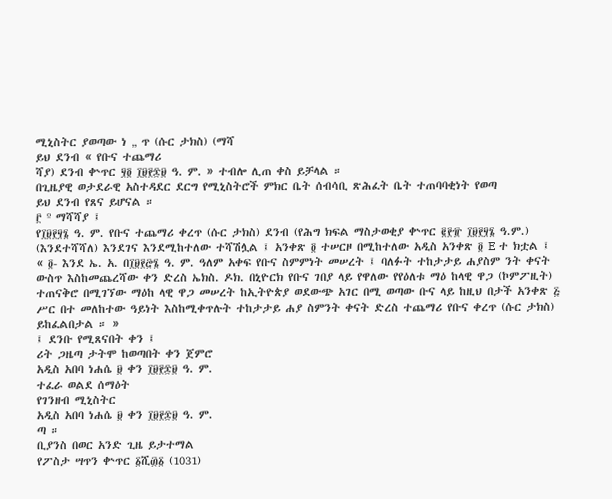ሚኒስትር ያወጣው ነ „ ጥ (ሱር ታክስ) (ማሻ
ይህ ደንብ « የቡና ተጨማሪ
ሻያ) ደንብ ቍጥር ፶፬ ፲፱፻፷፱ ዓ. ም. » ተብሎ ሊጠ ቀስ ይቻላል ።
በጊዜያዊ ወታደራዊ አስተዳደር ደርግ የሚኒስትሮች ምክር ቤት ሰብሳቢ ጽሕፈት ቤት ተጠባባቂነት የወጣ
ይህ ደንብ የጸና ይሆናል ።
፫ º ማሻሻያ ፤
የ፲፱፻፶፮ ዓ. ም. የቡና ተጨማሪ ቀረጥ (ሱር ታክስ) ደንብ (የሕግ ክፍል ማስታወቂያ ቍጥር ፪፻፹ ፲፱፻፶፮ ዓ.ም.) (እንደተሻሻለ) እንደገና እንደሚከተለው ተሻሽሏል ፤ አንቀጽ ፬ ተሠርዞ በሚከተለው አዲስ አንቀጽ ፬ E ተ ክቷል ፤
« ፬- እንደ ኤ. አ. በ፲፱፻፸፮ ዓ. ም. ዓለም አቀፍ የቡና ስምምነት መሠረት ፤ ባለፉት ተከታታይ ሐያስም ንት ቀናት ውስጥ እስከመጨረሻው ቀን ድረስ ኤክስ. ዶክ. በኒዮርክ የቡና ገበያ ላይ የዋለው የየዕለቱ ማዕ ከላዊ ዋጋ (ኮምፖዚት) ተጠናቅሮ በሚገኘው ማዕከ ላዊ ዋጋ መሠረት ከኢትዮጵያ ወደውጭ አገር በሚ ወጣው ቡና ላይ ከዚህ በታች አንቀጽ ፭ ሥር በተ መለከተው ዓይነት እስከሚቀጥሉት ተከታታይ ሐያ ስምንት ቀናት ድረስ ተጨማሪ የቡና ቀረጥ (ሱር ታክስ) ይከፈልበታል ። »
፤ ደንቡ የሚጸናበት ቀን ፤
ሪት ጋዜጣ ታትሞ ከወጣበት ቀን ጀምሮ
አዲስ አበባ ነሐሴ ፱ ቀን ፲፱፻፷፱ ዓ. ም.
ተፈራ ወልደ ሰማዕት
የገንዘብ ሚኒስትር
አዲስ አበባ ነሐሴ ፱ ቀን ፲፱፻፷፱ ዓ. ም.
ጣ ።
ቢያንስ በወር አንድ ጊዜ ይታተማል
የፖስታ ሣጥን ቍጥር ፩ሺ፴፩ (1031)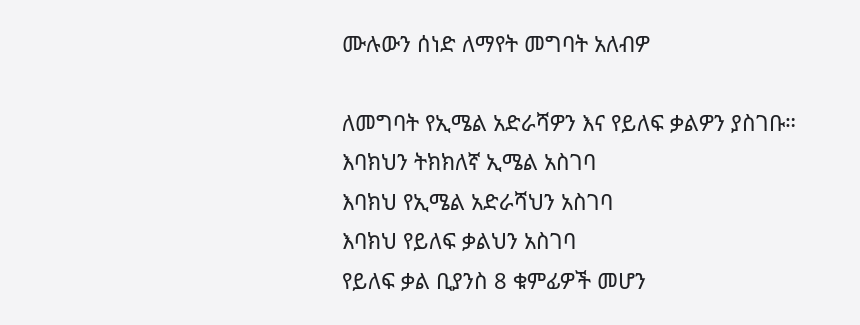ሙሉውን ሰነድ ለማየት መግባት አለብዎ

ለመግባት የኢሜል አድራሻዎን እና የይለፍ ቃልዎን ያስገቡ።
እባክህን ትክክለኛ ኢሜል አስገባ
እባክህ የኢሜል አድራሻህን አስገባ
እባክህ የይለፍ ቃልህን አስገባ
የይለፍ ቃል ቢያንስ 8 ቁምፊዎች መሆን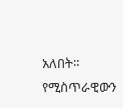አለበት።
የሚስጥራዊውን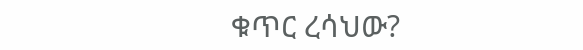ቁጥር ረሳህው?